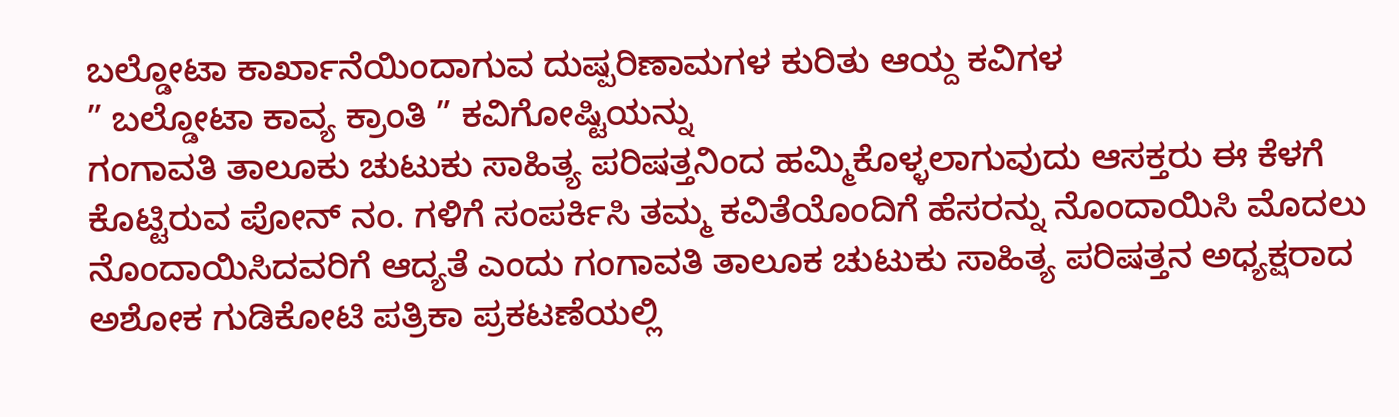ಬಲ್ಡೋಟಾ ಕಾರ್ಖಾನೆಯಿಂದಾಗುವ ದುಷ್ಪರಿಣಾಮಗಳ ಕುರಿತು ಆಯ್ದ ಕವಿಗಳ
” ಬಲ್ಡೋಟಾ ಕಾವ್ಯ ಕ್ರಾಂತಿ ” ಕವಿಗೋಷ್ಟಿಯನ್ನು
ಗಂಗಾವತಿ ತಾಲೂಕು ಚುಟುಕು ಸಾಹಿತ್ಯ ಪರಿಷತ್ತನಿಂದ ಹಮ್ಮಿಕೊಳ್ಳಲಾಗುವುದು ಆಸಕ್ತರು ಈ ಕೆಳಗೆ ಕೊಟ್ಟಿರುವ ಪೋನ್ ನಂ. ಗಳಿಗೆ ಸಂಪರ್ಕಿಸಿ ತಮ್ಮ ಕವಿತೆಯೊಂದಿಗೆ ಹೆಸರನ್ನು ನೊಂದಾಯಿಸಿ ಮೊದಲು ನೊಂದಾಯಿಸಿದವರಿಗೆ ಆದ್ಯತೆ ಎಂದು ಗಂಗಾವತಿ ತಾಲೂಕ ಚುಟುಕು ಸಾಹಿತ್ಯ ಪರಿಷತ್ತನ ಅಧ್ಯಕ್ಷರಾದ ಅಶೋಕ ಗುಡಿಕೋಟಿ ಪತ್ರಿಕಾ ಪ್ರಕಟಣೆಯಲ್ಲಿ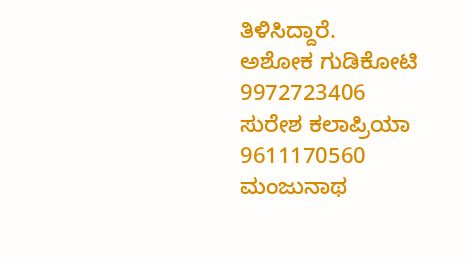ತಿಳಿಸಿದ್ದಾರೆ.
ಅಶೋಕ ಗುಡಿಕೋಟಿ
9972723406
ಸುರೇಶ ಕಲಾಪ್ರಿಯಾ
9611170560
ಮಂಜುನಾಥ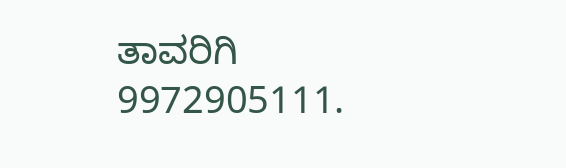ತಾವರಿಗಿ
9972905111.